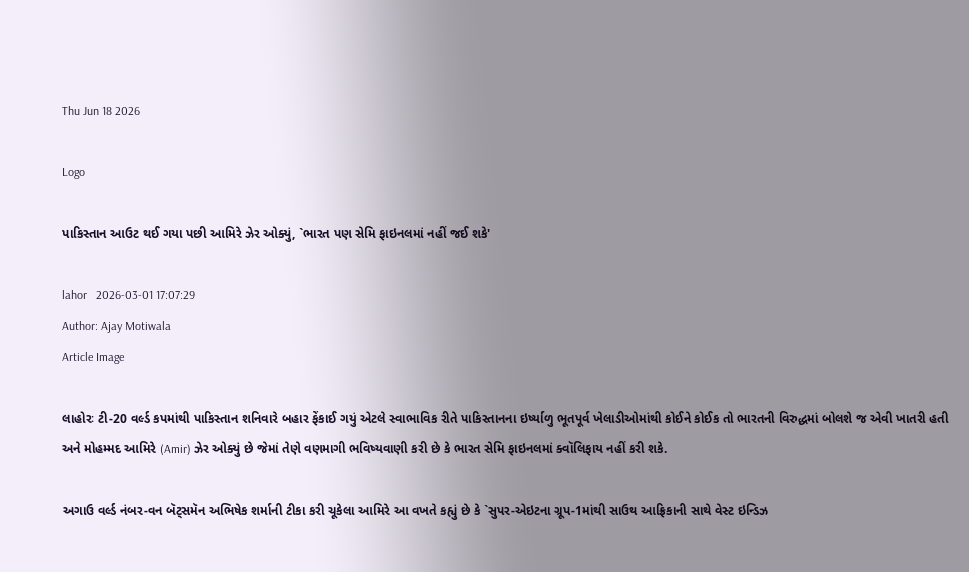Thu Jun 18 2026

Logo

પાકિસ્તાન આઉટ થઈ ગયા પછી આમિરે ઝેર ઓક્યું, `ભારત પણ સેમિ ફાઇનલમાં નહીં જઈ શકે'

lahor   2026-03-01 17:07:29
Author: Ajay Motiwala
Article Image

લાહોરઃ ટી-20 વર્લ્ડ કપમાંથી પાકિસ્તાન શનિવારે બહાર ફેંકાઈ ગયું એટલે સ્વાભાવિક રીતે પાકિસ્તાનના ઇર્ષ્યાળુ ભૂતપૂર્વ ખેલાડીઓમાંથી કોઈને કોઈક તો ભારતની વિરુદ્ધમાં બોલશે જ એવી ખાતરી હતી અને મોહમ્મદ આમિરે (Amir) ઝેર ઓક્યું છે જેમાં તેણે વણમાગી ભવિષ્યવાણી કરી છે કે ભારત સેમિ ફાઇનલમાં ક્વૉલિફાય નહીં કરી શકે.

અગાઉ વર્લ્ડ નંબર-વન બૅટ્સમૅન અભિષેક શર્માની ટીકા કરી ચૂકેલા આમિરે આ વખતે કહ્યું છે કે `સુપર-એઇટના ગ્રૂપ-1માંથી સાઉથ આફ્રિકાની સાથે વેસ્ટ ઇન્ડિઝ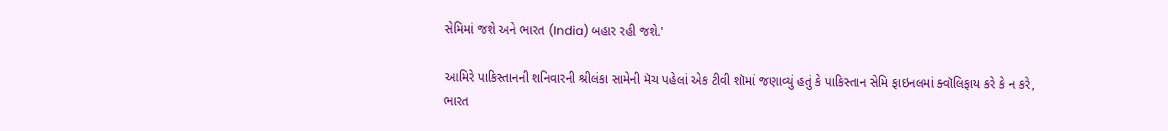સેમિમાં જશે અને ભારત (India) બહાર રહી જશે.'

આમિરે પાકિસ્તાનની શનિવારની શ્રીલંકા સામેની મૅચ પહેલાં એક ટીવી શૉમાં જણાવ્યું હતું કે પાકિસ્તાન સેમિ ફાઇનલમાં ક્વૉલિફાય કરે કે ન કરે, ભારત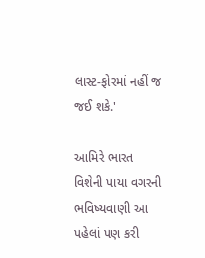લાસ્ટ-ફોરમાં નહીં જ જઈ શકે.'

આમિરે ભારત વિશેની પાયા વગરની ભવિષ્યવાણી આ પહેલાં પણ કરી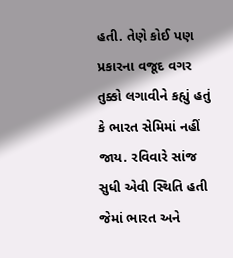હતી. તેણે કોઈ પણ પ્રકારના વજૂદ વગર તુક્કો લગાવીને કહ્યું હતું કે ભારત સેમિમાં નહીં જાય. રવિવારે સાંજ સુધી એવી સ્થિતિ હતી જેમાં ભારત અને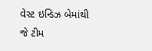વેસ્ટ ઇન્ડિઝ બેમાંથી જે ટીમ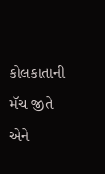કોલકાતાની મૅચ જીતે એને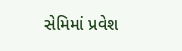સેમિમાં પ્રવેશ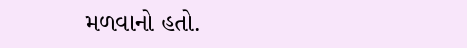મળવાનો હતો.